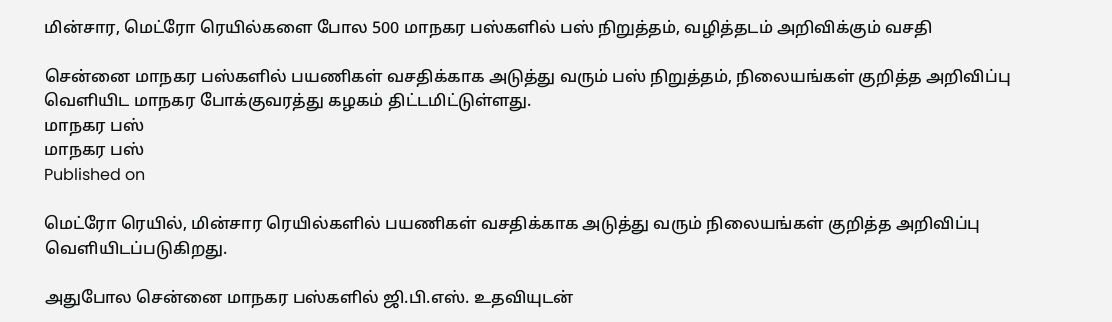மின்சார, மெட்ரோ ரெயில்களை போல 500 மாநகர பஸ்களில் பஸ் நிறுத்தம், வழித்தடம் அறிவிக்கும் வசதி

சென்னை மாநகர பஸ்களில் பயணிகள் வசதிக்காக அடுத்து வரும் பஸ் நிறுத்தம், நிலையங்கள் குறித்த அறிவிப்பு வெளியிட மாநகர போக்குவரத்து கழகம் திட்டமிட்டுள்ளது.
மாநகர பஸ்
மாநகர பஸ்
Published on

மெட்ரோ ரெயில், மின்சார ரெயில்களில் பயணிகள் வசதிக்காக அடுத்து வரும் நிலையங்கள் குறித்த அறிவிப்பு வெளியிடப்படுகிறது.

அதுபோல சென்னை மாநகர பஸ்களில் ஜி.பி.எஸ். உதவியுடன்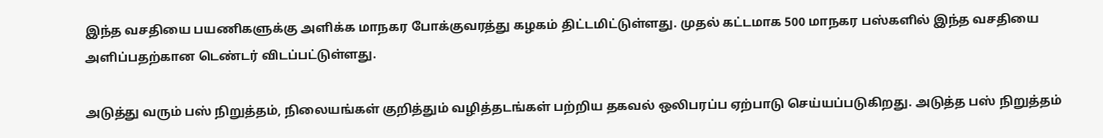இந்த வசதியை பயணிகளுக்கு அளிக்க மாநகர போக்குவரத்து கழகம் திட்டமிட்டுள்ளது. முதல் கட்டமாக 500 மாநகர பஸ்களில் இந்த வசதியை அளிப்பதற்கான டெண்டர் விடப்பட்டுள்ளது.

அடுத்து வரும் பஸ் நிறுத்தம், நிலையங்கள் குறித்தும் வழித்தடங்கள் பற்றிய தகவல் ஒலிபரப்ப ஏற்பாடு செய்யப்படுகிறது. அடுத்த பஸ் நிறுத்தம்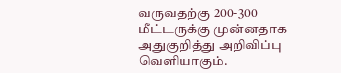வருவதற்கு 200-300 மீட்டருக்கு முன்னதாக அதுகுறித்து அறிவிப்பு வெளியாகும்.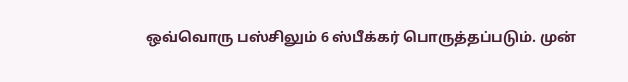ஒவ்வொரு பஸ்சிலும் 6 ஸ்பீக்கர் பொருத்தப்படும். முன்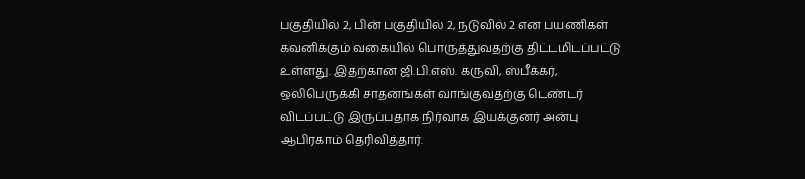பகுதியில் 2, பின் பகுதியில் 2, நடுவில் 2 என பயணிகள் கவனிக்கும் வகையில் பொருத்துவதற்கு திட்டமிடப்பட்டு உள்ளது. இதற்கான ஜி.பி.எஸ். கருவி, ஸ்பீக்கர், ஒலிபெருக்கி சாதனங்கள் வாங்குவதற்கு டெண்டர் விடப்பட்டு இருப்பதாக நிர்வாக இயக்குனர் அன்பு ஆபிரகாம் தெரிவித்தார்.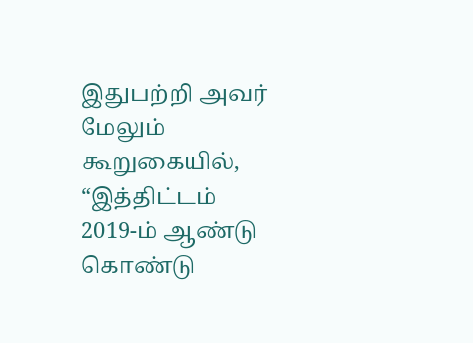இதுபற்றி அவர் மேலும் கூறுகையில், “இத்திட்டம் 2019-ம் ஆண்டு கொண்டு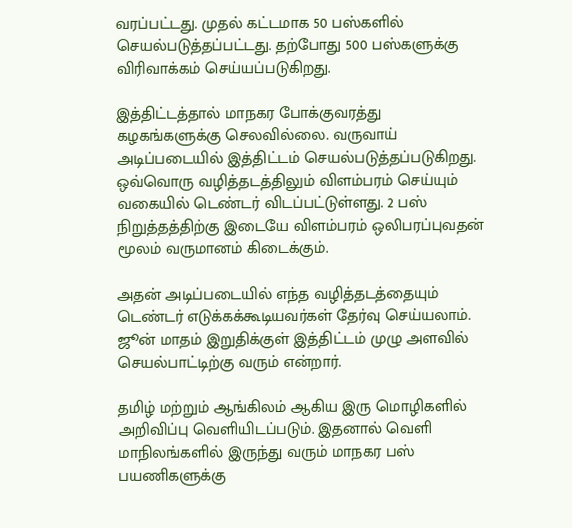வரப்பட்டது. முதல் கட்டமாக 50 பஸ்களில் செயல்படுத்தப்பட்டது. தற்போது 500 பஸ்களுக்கு விரிவாக்கம் செய்யப்படுகிறது.

இத்திட்டத்தால் மாநகர போக்குவரத்து கழகங்களுக்கு செலவில்லை. வருவாய் அடிப்படையில் இத்திட்டம் செயல்படுத்தப்படுகிறது. ஒவ்வொரு வழித்தடத்திலும் விளம்பரம் செய்யும் வகையில் டெண்டர் விடப்பட்டுள்ளது. 2 பஸ் நிறுத்தத்திற்கு இடையே விளம்பரம் ஒலிபரப்புவதன் மூலம் வருமானம் கிடைக்கும்.

அதன் அடிப்படையில் எந்த வழித்தடத்தையும் டெண்டர் எடுக்கக்கூடியவர்கள் தேர்வு செய்யலாம். ஜூன் மாதம் இறுதிக்குள் இத்திட்டம் முழு அளவில் செயல்பாட்டிற்கு வரும் என்றார்.

தமிழ் மற்றும் ஆங்கிலம் ஆகிய இரு மொழிகளில் அறிவிப்பு வெளியிடப்படும். இதனால் வெளி மாநிலங்களில் இருந்து வரும் மாநகர பஸ் பயணிகளுக்கு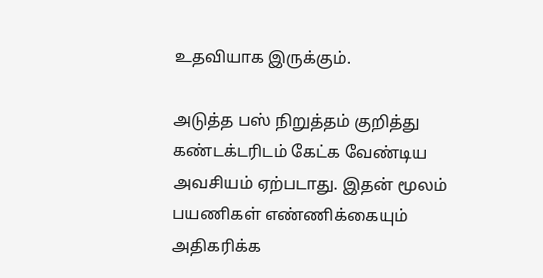உதவியாக இருக்கும்.

அடுத்த பஸ் நிறுத்தம் குறித்து கண்டக்டரிடம் கேட்க வேண்டிய அவசியம் ஏற்படாது. இதன் மூலம் பயணிகள் எண்ணிக்கையும் அதிகரிக்க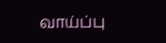வாய்ப்பு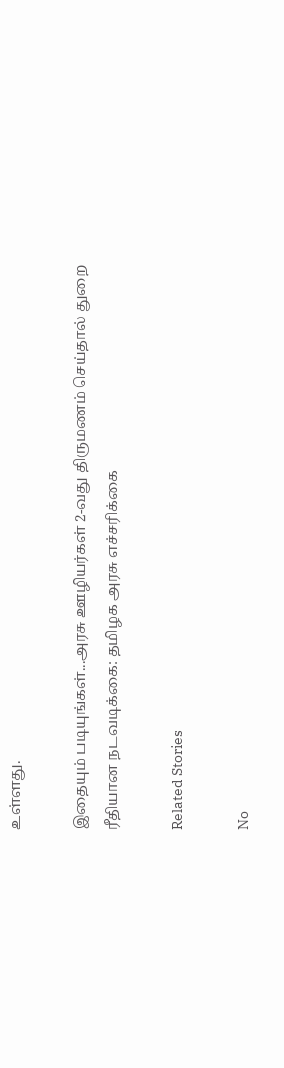உள்ளது.

இதையும் படியுங்கள்...அரசு ஊழியர்கள் 2-வது திருமணம் செய்தால் துறை ரீதியான நடவடிக்கை: தமிழக அரசு எச்சரிக்கை

Related Stories

No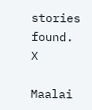stories found.
X

Maalai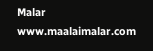Malar
www.maalaimalar.com